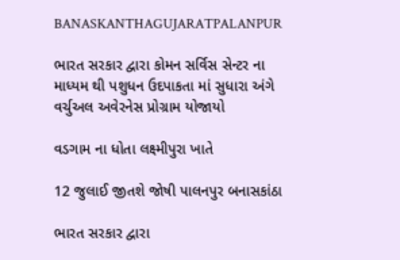BANASKANTHAGUJARATPALANPUR

ભારત સરકાર દ્વારા કોમન સર્વિસ સેન્ટર ના માધ્યમ થી પશુધન ઉદપાકતા માં સુધારા અંગે વર્ચુઅલ અવેરનેસ પ્રોગ્રામ યોજાયો

વડગામ ના ધોતા લક્ષ્મીપુરા ખાતે

12 જુલાઈ જીતશે જોષી પાલનપુર બનાસકાંઠા

ભારત સરકાર દ્વારા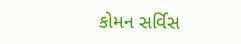કોમન સર્વિસ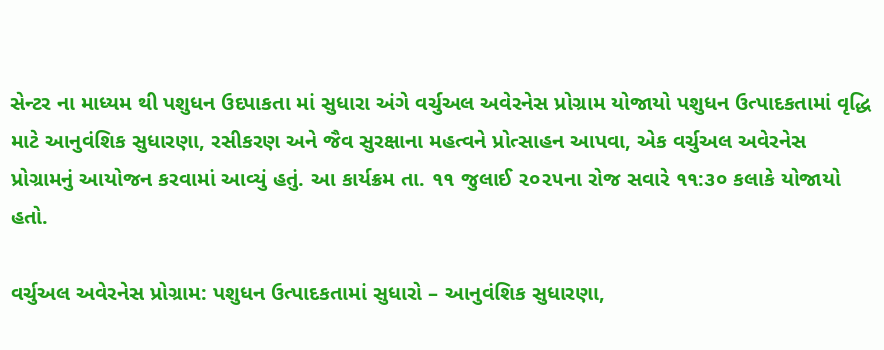સેન્ટર ના માધ્યમ થી પશુધન ઉદપાકતા માં સુધારા અંગે વર્ચુઅલ અવેરનેસ પ્રોગ્રામ યોજાયો પશુધન ઉત્પાદકતામાં વૃદ્ધિ માટે આનુવંશિક સુધારણા, રસીકરણ અને જૈવ સુરક્ષાના મહત્વને પ્રોત્સાહન આપવા, એક વર્ચુઅલ અવેરનેસ પ્રોગ્રામનું આયોજન કરવામાં આવ્યું હતું. આ કાર્યક્રમ તા. ૧૧ જુલાઈ ૨૦૨૫ના રોજ સવારે ૧૧:૩૦ કલાકે યોજાયો હતો.

વર્ચુઅલ અવેરનેસ પ્રોગ્રામ: પશુધન ઉત્પાદકતામાં સુધારો – આનુવંશિક સુધારણા,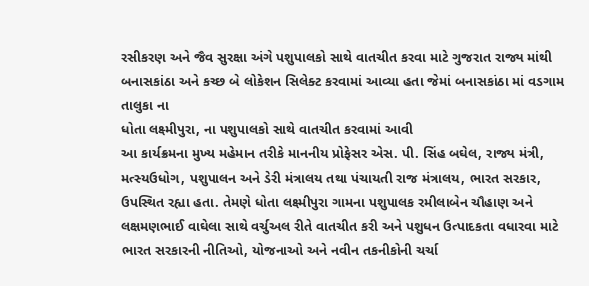રસીકરણ અને જૈવ સુરક્ષા અંગે પશુપાલકો સાથે વાતચીત કરવા માટે ગુજરાત રાજ્ય માંથી બનાસકાંઠા અને કચ્છ બે લોકેશન સિલેક્ટ કરવામાં આવ્યા હતા જેમાં બનાસકાંઠા માં વડગામ તાલુકા ના
ધોતા લક્ષ્મીપુરા, ના પશુપાલકો સાથે વાતચીત કરવામાં આવી
આ કાર્યક્રમના મુખ્ય મહેમાન તરીકે માનનીય પ્રોફેસર એસ. પી. સિંહ બઘેલ, રાજ્ય મંત્રી, મત્સ્યઉધોગ, પશુપાલન અને ડેરી મંત્રાલય તથા પંચાયતી રાજ મંત્રાલય, ભારત સરકાર, ઉપસ્થિત રહ્યા હતા. તેમણે ધોતા લક્ષ્મીપુરા ગામના પશુપાલક રમીલાબેન ચૌહાણ અને લક્ષમણભાઈ વાઘેલા સાથે વર્ચુઅલ રીતે વાતચીત કરી અને પશુધન ઉત્પાદકતા વધારવા માટે ભારત સરકારની નીતિઓ, યોજનાઓ અને નવીન તકનીકોની ચર્ચા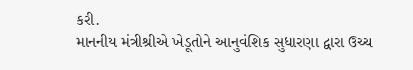કરી.
માનનીય મંત્રીશ્રીએ ખેડૂતોને આનુવંશિક સુધારણા દ્વારા ઉચ્ચ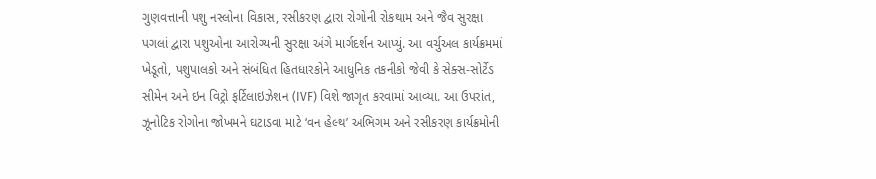ગુણવત્તાની પશુ નસ્લોના વિકાસ, રસીકરણ દ્વારા રોગોની રોકથામ અને જૈવ સુરક્ષા પગલાં દ્વારા પશુઓના આરોગ્યની સુરક્ષા અંગે માર્ગદર્શન આપ્યું. આ વર્ચુઅલ કાર્યક્રમમાં ખેડૂતો, પશુપાલકો અને સંબંધિત હિતધારકોને આધુનિક તકનીકો જેવી કે સેક્સ-સોર્ટેડ સીમેન અને ઇન વિટ્રો ફર્ટિલાઇઝેશન (IVF) વિશે જાગૃત કરવામાં આવ્યા. આ ઉપરાંત, ઝૂનોટિક રોગોના જોખમને ઘટાડવા માટે ‘વન હેલ્થ’ અભિગમ અને રસીકરણ કાર્યક્રમોની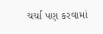ચર્ચા પણ કરવામાં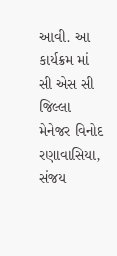આવી. આ કાર્યક્રમ માં સી એસ સી જિલ્લા મેનેજર વિનોદ રણાવાસિયા, સંજય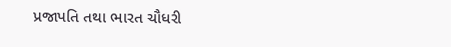પ્રજાપતિ તથા ભારત ચૌધરી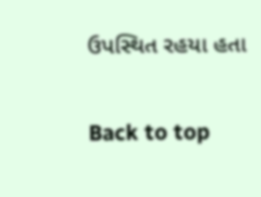ઉપસ્થિત રહયા હતા

Back to top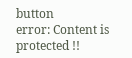button
error: Content is protected !!